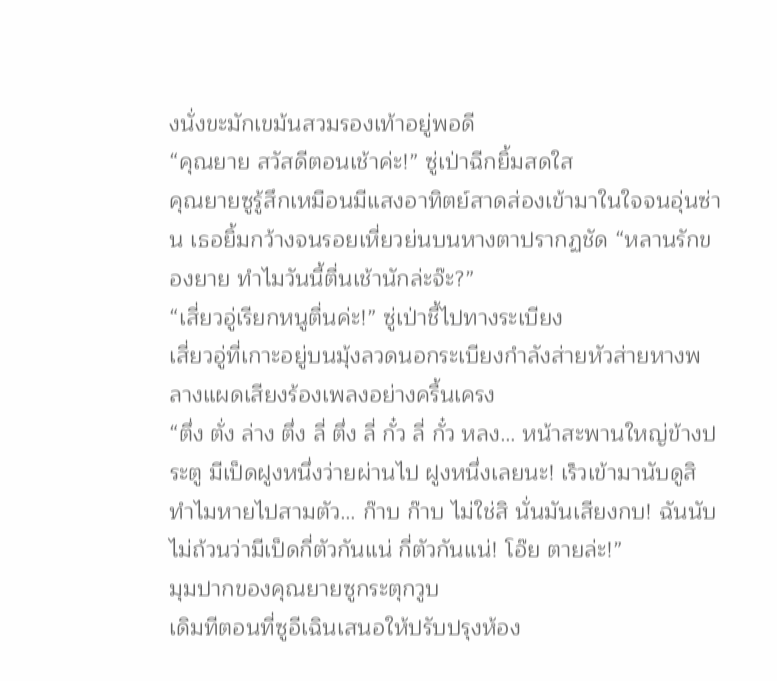งนั่งขะมักเขม้นสวมรองเท้าอยู่พอดี
“คุณยาย สวัสดีตอนเช้าค่ะ!” ซู่เป่าฉีกยิ้มสดใส
คุณยายซูรู้สึกเหมือนมีแสงอาทิตย์สาดส่องเข้ามาในใจจนอุ่นซ่าน เธอยิ้มกว้างจนรอยเหี่ยวย่นบนหางตาปรากฏชัด “หลานรักของยาย ทำไมวันนี้ตื่นเช้านักล่ะจ๊ะ?”
“เสี่ยวอู่เรียกหนูตื่นค่ะ!” ซู่เป่าชี้ไปทางระเบียง
เสี่ยวอู่ที่เกาะอยู่บนมุ้งลวดนอกระเบียงกำลังส่ายหัวส่ายหางพลางแผดเสียงร้องเพลงอย่างครื้นเครง
“ตึ่ง ตั่ง ล่าง ตึ่ง ลี่ ตึ่ง ลี่ กั๋ว ลี่ กั๋ว หลง… หน้าสะพานใหญ่ข้างประตู มีเป็ดฝูงหนึ่งว่ายผ่านไป ฝูงหนึ่งเลยนะ! เร็วเข้ามานับดูสิ ทำไมหายไปสามตัว… ก๊าบ ก๊าบ ไม่ใช่สิ นั่นมันเสียงกบ! ฉันนับไม่ถ้วนว่ามีเป็ดกี่ตัวกันแน่ กี่ตัวกันแน่! โอ๊ย ตายล่ะ!”
มุมปากของคุณยายซูกระตุกวูบ
เดิมทีตอนที่ซูอีเฉินเสนอให้ปรับปรุงห้อง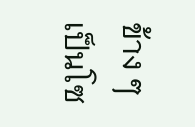ข้าง ๆ เป็นโซ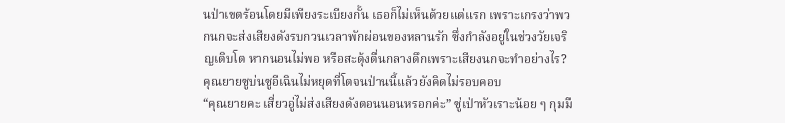นป่าเขตร้อนโดยมีเพียงระเบียงกั้น เธอก็ไม่เห็นด้วยแต่แรก เพราะเกรงว่าพวกนกจะส่งเสียงดังรบกวนเวลาพักผ่อนของหลานรัก ซึ่งกำลังอยู่ในช่วงวัยเจริญเติบโต หากนอนไม่พอ หรือสะดุ้งตื่นกลางดึกเพราะเสียงนกจะทำอย่างไร?
คุณยายซูบ่นซูอีเฉินไม่หยุดที่โตจนป่านนี้แล้วยังคิดไม่รอบคอบ
“คุณยายคะ เสี่ยวอู่ไม่ส่งเสียงดังตอนนอนหรอกค่ะ” ซู่เป่าหัวเราะน้อย ๆ กุมมื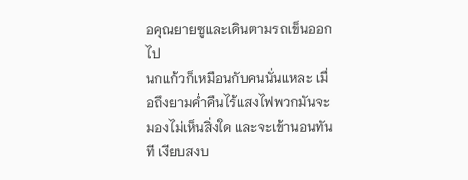อคุณยายซูและเดินตามรถเข็นออกไป
นกแก้วก็เหมือนกับคนนั่นแหละ เมื่อถึงยามค่ำคืนไร้แสงไฟพวกมันจะมองไม่เห็นสิ่งใด และจะเข้านอนทันที เงียบสงบ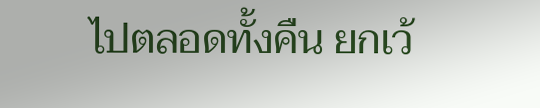ไปตลอดทั้งคืน ยกเว้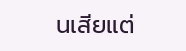นเสียแต่